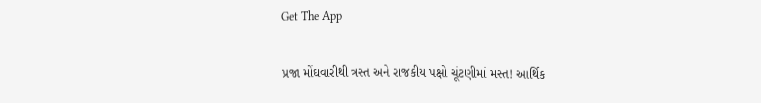Get The App

પ્રજા મોંઘવારીથી ત્રસ્ત અને રાજકીય પક્ષો ચૂંટણીમાં મસ્ત! આર્થિક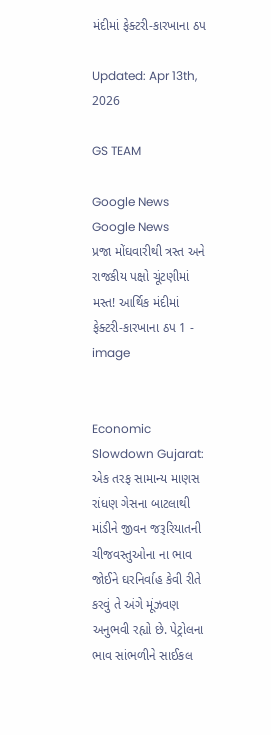મંદીમાં ફેક્ટરી-કારખાના ઠપ

Updated: Apr 13th, 2026

GS TEAM

Google News
Google News
પ્રજા મોંઘવારીથી ત્રસ્ત અને રાજકીય પક્ષો ચૂંટણીમાં મસ્ત! આર્થિક મંદીમાં ફેક્ટરી-કારખાના ઠપ 1 - image


Economic Slowdown Gujarat: એક તરફ સામાન્ય માણસ રાંધણ ગેસના બાટલાથી માંડીને જીવન જરૂરિયાતની ચીજવસ્તુઓના ના ભાવ જોઈને ઘરનિર્વાહ કેવી રીતે કરવું તે અંગે મૂંઝવણ અનુભવી રહ્યો છે. પેટ્રોલના ભાવ સાંભળીને સાઈકલ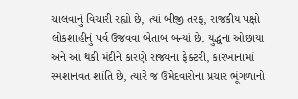ચાલવાનું વિચારી રહ્યો છે, ત્યાં બીજી તરફ, રાજકીય પક્ષો લોકશાહીનું પર્વ ઉજવવા બેતાબ બન્યાં છે. યુદ્ધના ઓછાયા અને આ થકી મંદીને કારણે રાજ્યના ફેક્ટરી, કારખાનામાં સ્મશાનવત શાંતિ છે, ત્યારે જ ઉમેદવારોના પ્રચાર ભૂંગળાનો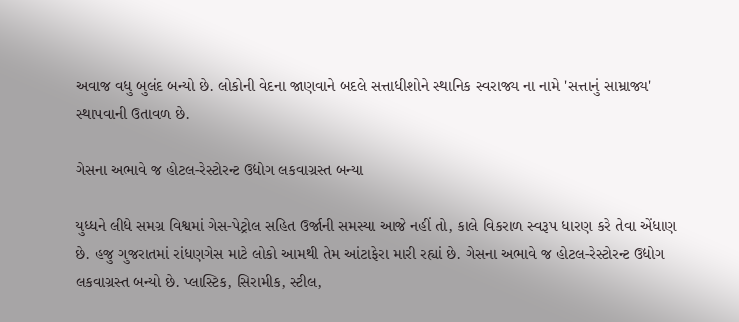અવાજ વધુ બુલંદ બન્યો છે. લોકોની વેદના જાણવાને બદલે સત્તાધીશોને સ્થાનિક સ્વરાજ્ય ના નામે 'સત્તાનું સામ્રાજ્ય' સ્થાપવાની ઉતાવળ છે.

ગેસના અભાવે જ હોટલ-રેસ્ટોરન્ટ ઉદ્યોગ લકવાગ્રસ્ત બન્યા

યુધ્ધને લીધે સમગ્ર વિશ્વમાં ગેસ-પેટ્રોલ સહિત ઉર્જાની સમસ્યા આજે નહીં તો, કાલે વિકરાળ સ્વરૂપ ધારણ કરે તેવા એંધાણ છે. હજુ ગુજરાતમાં રાંધણગેસ માટે લોકો આમથી તેમ આંટાફેરા મારી રહ્યાં છે. ગેસના અભાવે જ હોટલ-રેસ્ટોરન્ટ ઉદ્યોગ લકવાગ્રસ્ત બન્યો છે. પ્લાસ્ટિક, સિરામીક, સ્ટીલ,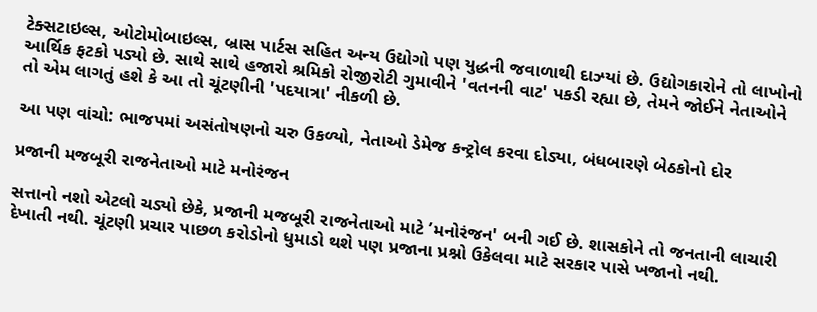ટેક્સટાઇલ્સ, ઓટોમોબાઇલ્સ, બ્રાસ પાર્ટસ સહિત અન્ય ઉદ્યોગો પણ યુદ્ધની જવાળાથી દાઝ્યાં છે. ઉદ્યોગકારોને તો લાખોનો આર્થિક ફટકો પડ્યો છે. સાથે સાથે હજારો શ્રમિકો રોજીરોટી ગુમાવીને 'વતનની વાટ' પકડી રહ્યા છે, તેમને જોઈને નેતાઓને તો એમ લાગતું હશે કે આ તો ચૂંટણીની 'પદયાત્રા' નીકળી છે.

આ પણ વાંચો: ભાજપમાં અસંતોષણનો ચરુ ઉકળ્યો, નેતાઓ ડેમેજ કન્ટ્રોલ કરવા દોડ્યા, બંધબારણે બેઠકોનો દોર

પ્રજાની મજબૂરી રાજનેતાઓ માટે મનોરંજન

સત્તાનો નશો એટલો ચડ્યો છેકે, પ્રજાની મજબૂરી રાજનેતાઓ માટે ’મનોરંજન' બની ગઈ છે. શાસકોને તો જનતાની લાચારી દેખાતી નથી. ચૂંટણી પ્રચાર પાછળ કરોડોનો ધુમાડો થશે પણ પ્રજાના પ્રશ્નો ઉકેલવા માટે સરકાર પાસે ખજાનો નથી.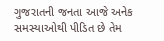ગુજરાતની જનતા આજે અનેક સમસ્યાઓથી પીડિત છે તેમ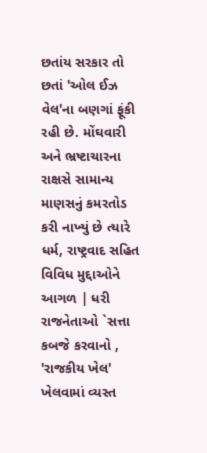છતાંય સરકાર તો છતાં 'ઓલ ઈઝ વેલ'ના બણગાં ફૂંકી રહી છે. મોંઘવારી અને ભ્રષ્ટાચારના રાક્ષસે સામાન્ય માણસનું કમરતોડ કરી નાખ્યું છે ત્યારે ધર્મ, રાષ્ટ્રવાદ સહિત વિવિધ મુદ્દાઓને આગળ | ધરી રાજનેતાઓ `સત્તા કબજે કરવાનો , 'રાજકીય ખેલ' ખેલવામાં વ્યસ્ત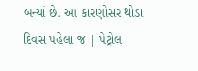બન્યાં છે. આ કારણોસર થોડા દિવસ પહેલા જ | પેટ્રોલ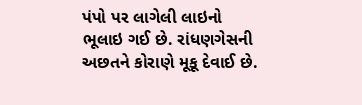પંપો પર લાગેલી લાઇનો ભૂલાઇ ગઈ છે. રાંધણગેસની અછતને કોરાણે મૂકૂ દેવાઈ છે.